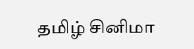தமிழ் சினிமா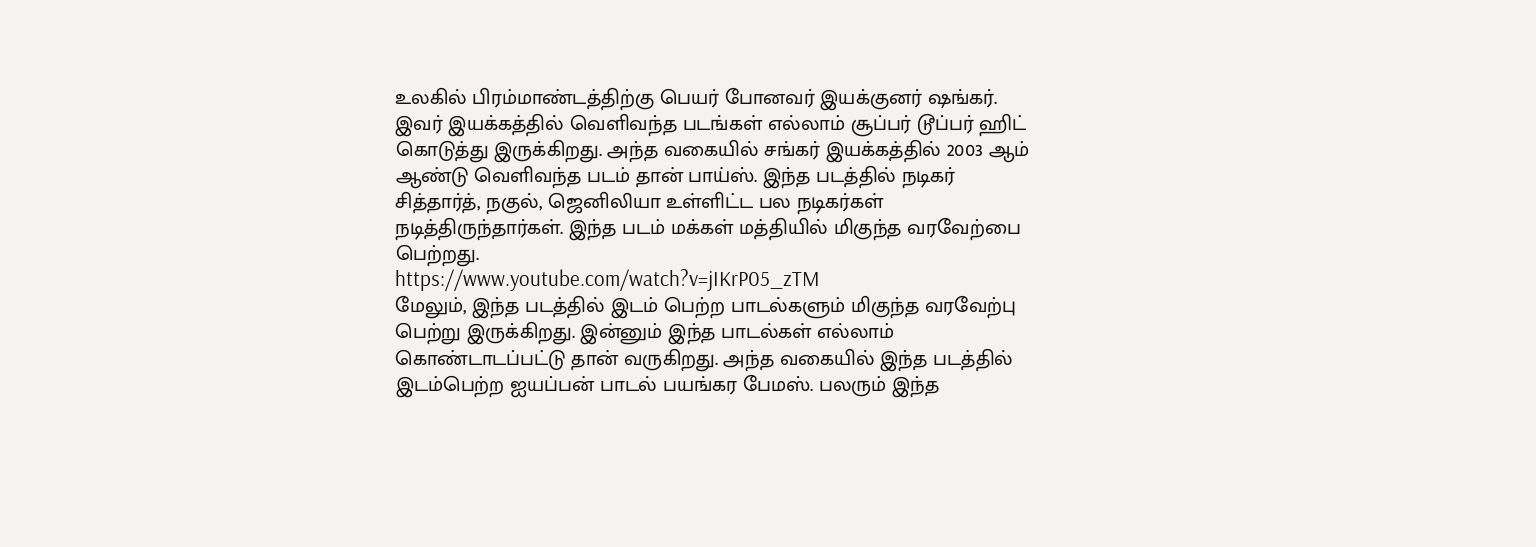உலகில் பிரம்மாண்டத்திற்கு பெயர் போனவர் இயக்குனர் ஷங்கர். இவர் இயக்கத்தில் வெளிவந்த படங்கள் எல்லாம் சூப்பர் டூப்பர் ஹிட் கொடுத்து இருக்கிறது. அந்த வகையில் சங்கர் இயக்கத்தில் 2003 ஆம் ஆண்டு வெளிவந்த படம் தான் பாய்ஸ். இந்த படத்தில் நடிகர் சித்தார்த், நகுல், ஜெனிலியா உள்ளிட்ட பல நடிகர்கள் நடித்திருந்தார்கள். இந்த படம் மக்கள் மத்தியில் மிகுந்த வரவேற்பை பெற்றது.
https://www.youtube.com/watch?v=jIKrP05_zTM
மேலும், இந்த படத்தில் இடம் பெற்ற பாடல்களும் மிகுந்த வரவேற்பு பெற்று இருக்கிறது. இன்னும் இந்த பாடல்கள் எல்லாம் கொண்டாடப்பட்டு தான் வருகிறது. அந்த வகையில் இந்த படத்தில் இடம்பெற்ற ஐயப்பன் பாடல் பயங்கர பேமஸ். பலரும் இந்த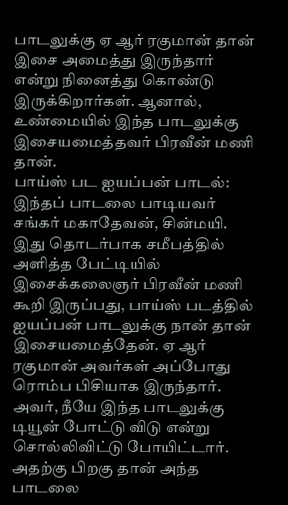பாடலுக்கு ஏ ஆர் ரகுமான் தான் இசை அமைத்து இருந்தார் என்று நினைத்து கொண்டு இருக்கிறார்கள். ஆனால், உண்மையில் இந்த பாடலுக்கு இசையமைத்தவர் பிரவீன் மணி தான்.
பாய்ஸ் பட ஐயப்பன் பாடல்:
இந்தப் பாடலை பாடியவர் சங்கர் மகாதேவன், சின்மயி. இது தொடர்பாக சமீபத்தில் அளித்த பேட்டியில் இசைக்கலைஞர் பிரவீன் மணி கூறி இருப்பது, பாய்ஸ் படத்தில் ஐயப்பன் பாடலுக்கு நான் தான் இசையமைத்தேன். ஏ ஆர் ரகுமான் அவர்கள் அப்போது ரொம்ப பிசியாக இருந்தார். அவர், நீயே இந்த பாடலுக்கு டியூன் போட்டு விடு என்று சொல்லிவிட்டு போயிட்டார். அதற்கு பிறகு தான் அந்த பாடலை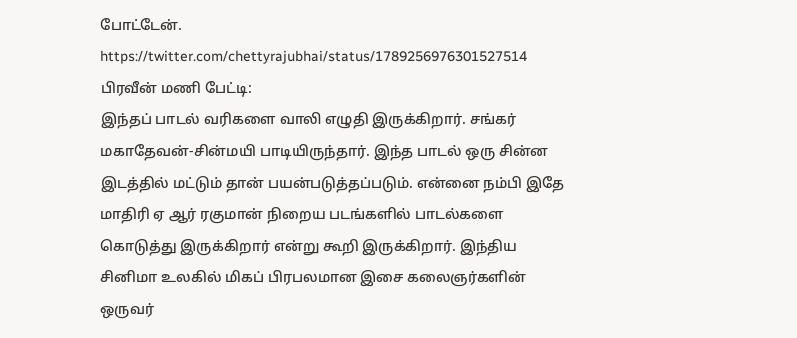போட்டேன்.
https://twitter.com/chettyrajubhai/status/1789256976301527514
பிரவீன் மணி பேட்டி:
இந்தப் பாடல் வரிகளை வாலி எழுதி இருக்கிறார். சங்கர் மகாதேவன்-சின்மயி பாடியிருந்தார். இந்த பாடல் ஒரு சின்ன இடத்தில் மட்டும் தான் பயன்படுத்தப்படும். என்னை நம்பி இதே மாதிரி ஏ ஆர் ரகுமான் நிறைய படங்களில் பாடல்களை கொடுத்து இருக்கிறார் என்று கூறி இருக்கிறார். இந்திய சினிமா உலகில் மிகப் பிரபலமான இசை கலைஞர்களின் ஒருவர்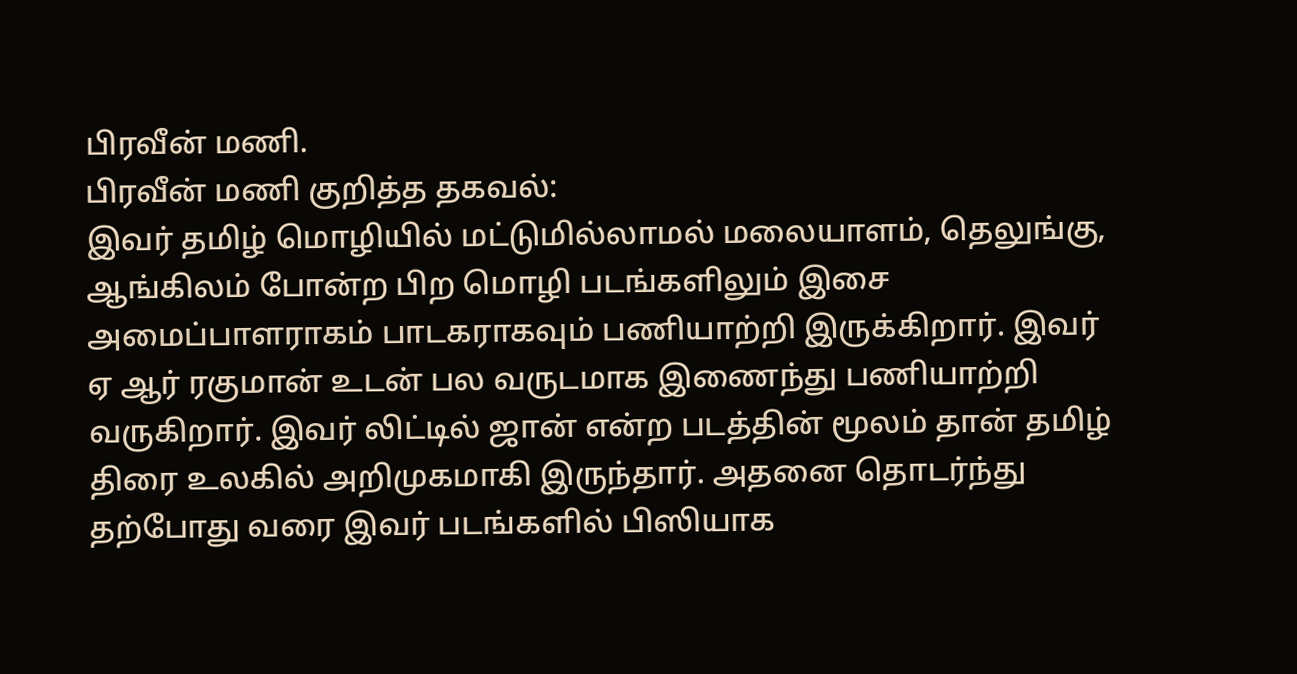பிரவீன் மணி.
பிரவீன் மணி குறித்த தகவல்:
இவர் தமிழ் மொழியில் மட்டுமில்லாமல் மலையாளம், தெலுங்கு, ஆங்கிலம் போன்ற பிற மொழி படங்களிலும் இசை அமைப்பாளராகம் பாடகராகவும் பணியாற்றி இருக்கிறார். இவர் ஏ ஆர் ரகுமான் உடன் பல வருடமாக இணைந்து பணியாற்றி வருகிறார். இவர் லிட்டில் ஜான் என்ற படத்தின் மூலம் தான் தமிழ் திரை உலகில் அறிமுகமாகி இருந்தார். அதனை தொடர்ந்து தற்போது வரை இவர் படங்களில் பிஸியாக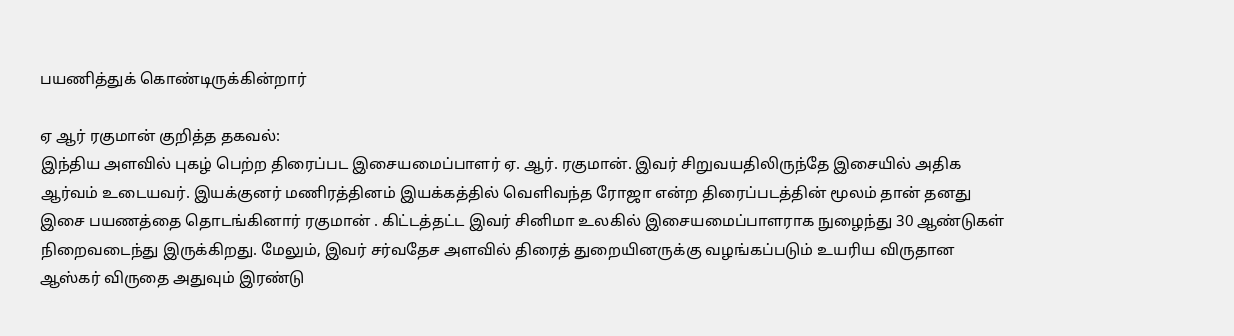பயணித்துக் கொண்டிருக்கின்றார்

ஏ ஆர் ரகுமான் குறித்த தகவல்:
இந்திய அளவில் புகழ் பெற்ற திரைப்பட இசையமைப்பாளர் ஏ. ஆர். ரகுமான். இவர் சிறுவயதிலிருந்தே இசையில் அதிக ஆர்வம் உடையவர். இயக்குனர் மணிரத்தினம் இயக்கத்தில் வெளிவந்த ரோஜா என்ற திரைப்படத்தின் மூலம் தான் தனது இசை பயணத்தை தொடங்கினார் ரகுமான் . கிட்டத்தட்ட இவர் சினிமா உலகில் இசையமைப்பாளராக நுழைந்து 30 ஆண்டுகள் நிறைவடைந்து இருக்கிறது. மேலும், இவர் சர்வதேச அளவில் திரைத் துறையினருக்கு வழங்கப்படும் உயரிய விருதான ஆஸ்கர் விருதை அதுவும் இரண்டு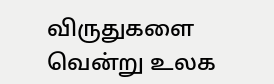விருதுகளை வென்று உலக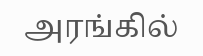அரங்கில்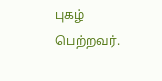புகழ் பெற்றவர்.